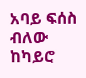አባይ ፍሰስ ብለው ከካይሮ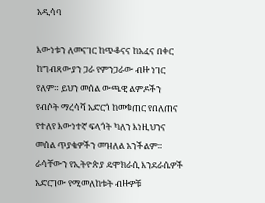አዲሳባ

እውነቱን ለመናገር ከጭቆናና ከአፈና በቀር ከግብጻውያን ጋራ የምንጋራው ብዙ ነገር የለም። ይህን መሰል ውጫዊ ልምዶችን የብሶት ማረሳሻ አድርጎ ከመቁጠር የበለጠና የተለየ እውነተኛ ፍላጎት ካለን እነዚህንና መሰል ጥያቄዎችን መዝለል አንችልም። ራሳቸውን የኢትዮጵያ ዴሞክራሲ እንደራሴዎች አድርገው የሚመለከቱት ብዙዎቹ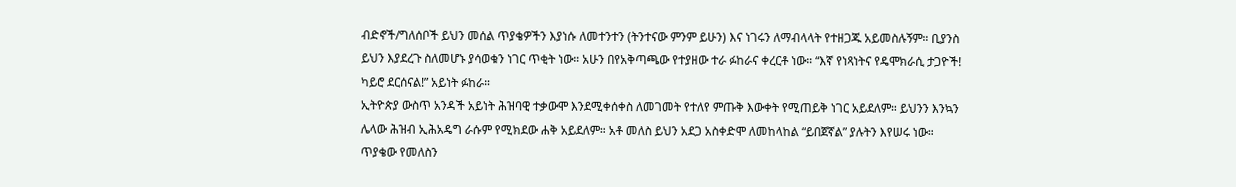ብድኖች/ግለሰቦች ይህን መሰል ጥያቄዎችን እያነሱ ለመተንተን (ትንተናው ምንም ይሁን) እና ነገሩን ለማብላላት የተዘጋጁ አይመስሉኝም። ቢያንስ ይህን እያደረጉ ስለመሆኑ ያሳወቁን ነገር ጥቂት ነው። አሁን በየአቅጣጫው የተያዘው ተራ ፉከራና ቀረርቶ ነው። “እኛ የነጻነትና የዴሞክራሲ ታጋዮች! ካይሮ ደርሰናል!” አይነት ፉከራ።
ኢትዮጵያ ውስጥ አንዳች አይነት ሕዝባዊ ተቃውሞ እንደሚቀሰቀስ ለመገመት የተለየ ምጡቅ እውቀት የሚጠይቅ ነገር አይደለም። ይህንን እንኳን ሌላው ሕዝብ ኢሕአዴግ ራሱም የሚክደው ሐቅ አይደለም። አቶ መለስ ይህን አደጋ አስቀድሞ ለመከላከል “ይበጀኛል” ያሉትን እየሠሩ ነው። ጥያቄው የመለስን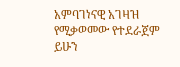አምባገነናዊ አገዛዝ የሚቃወመው የተደራጀም ይሁን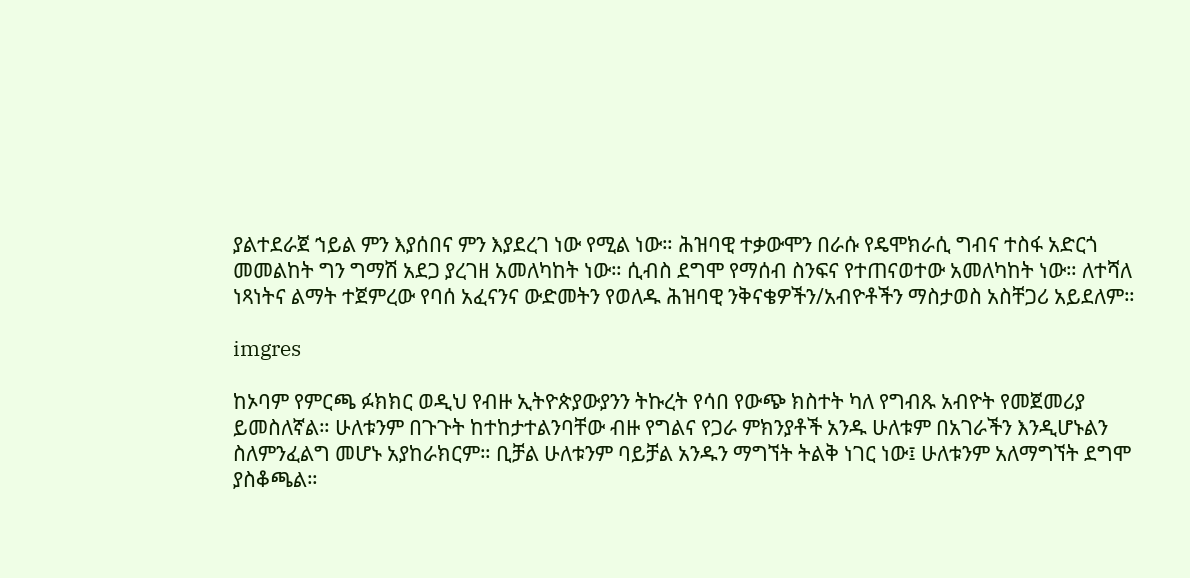ያልተደራጀ ኀይል ምን እያሰበና ምን እያደረገ ነው የሚል ነው። ሕዝባዊ ተቃውሞን በራሱ የዴሞክራሲ ግብና ተስፋ አድርጎ መመልከት ግን ግማሽ አደጋ ያረገዘ አመለካከት ነው። ሲብስ ደግሞ የማሰብ ስንፍና የተጠናወተው አመለካከት ነው። ለተሻለ ነጻነትና ልማት ተጀምረው የባሰ አፈናንና ውድመትን የወለዱ ሕዝባዊ ንቅናቄዎችን/አብዮቶችን ማስታወስ አስቸጋሪ አይደለም።

imgres

ከኦባም የምርጫ ፉክክር ወዲህ የብዙ ኢትዮጵያውያንን ትኩረት የሳበ የውጭ ክስተት ካለ የግብጹ አብዮት የመጀመሪያ ይመስለኛል። ሁለቱንም በጉጉት ከተከታተልንባቸው ብዙ የግልና የጋራ ምክንያቶች አንዱ ሁለቱም በአገራችን እንዲሆኑልን ስለምንፈልግ መሆኑ አያከራክርም። ቢቻል ሁለቱንም ባይቻል አንዱን ማግኘት ትልቅ ነገር ነው፤ ሁለቱንም አለማግኘት ደግሞ ያስቆጫል።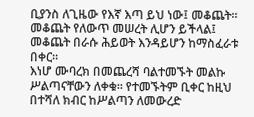ቢያንስ ለጊዜው የእኛ እጣ ይህ ነው፤ መቆጨት። መቆጨት የለውጥ መሠረት ሊሆን ይችላል፤ መቆጨት በራሱ ሕይወት እንዳይሆን ከማስፈራቱ በቀር።
እነሆ ሙባረክ በመጨረሻ ባልተመኙት መልኩ ሥልጣናቸውን ለቀቁ። የተመኙትም ቢቀር ከዚህ በተሻለ ክብር ከሥልጣን ለመውረድ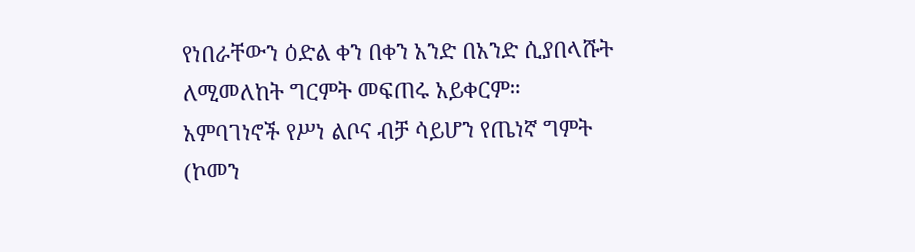የነበራቸውን ዕድል ቀን በቀን አንድ በአንድ ሲያበላሹት ለሚመለከት ግርምት መፍጠሩ አይቀርም። አምባገነኖች የሥነ ልቦና ብቻ ሳይሆን የጤነኛ ግምት (ኮመን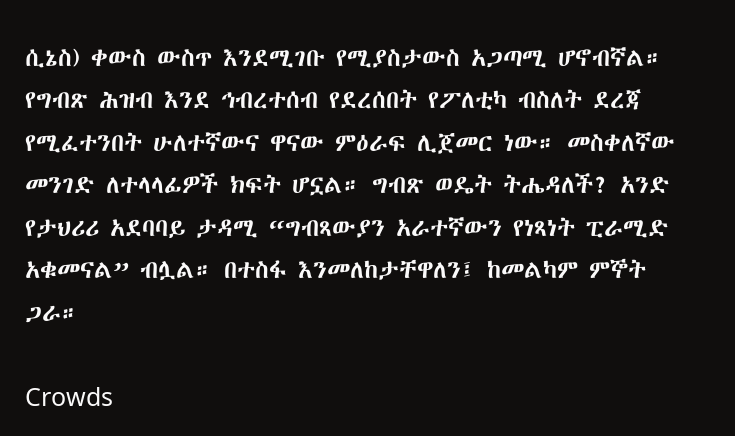ሲኔስ) ቀውስ ውስጥ እንደሚገቡ የሚያስታውስ አጋጣሚ ሆኖብኛል። የግብጽ ሕዝብ እንደ ኅብረተሰብ የደረሰበት የፖለቲካ ብስለት ደረጃ የሚፈተንበት ሁለተኛውና ዋናው ምዕራፍ ሊጀመር ነው። መስቀለኛው መንገድ ለተላላፊዎች ክፍት ሆኗል። ግብጽ ወዴት ትሔዳለች? አንድ የታህሪሪ አደባባይ ታዳሚ “ግብጻውያን አራተኛውን የነጻነት ፒራሚድ አቁመናል” ብሏል። በተስፋ እንመለከታቸዋለን፤ ከመልካም ምኞት ጋራ።

Crowds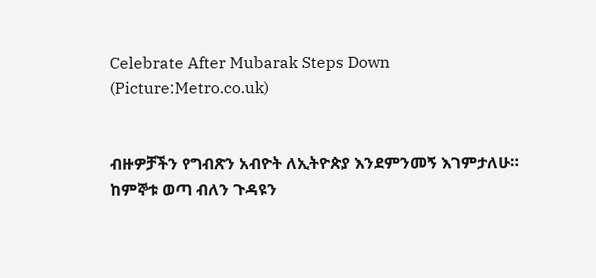Celebrate After Mubarak Steps Down (Picture:Metro.co.uk)


ብዙዎቻችን የግብጽን አብዮት ለኢትዮጵያ እንደምንመኝ እገምታለሁ። ከምኞቱ ወጣ ብለን ጉዳዩን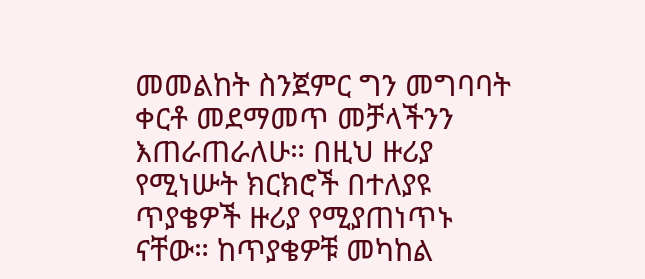መመልከት ስንጀምር ግን መግባባት ቀርቶ መደማመጥ መቻላችንን እጠራጠራለሁ። በዚህ ዙሪያ የሚነሡት ክርክሮች በተለያዩ ጥያቄዎች ዙሪያ የሚያጠነጥኑ ናቸው። ከጥያቄዎቹ መካከል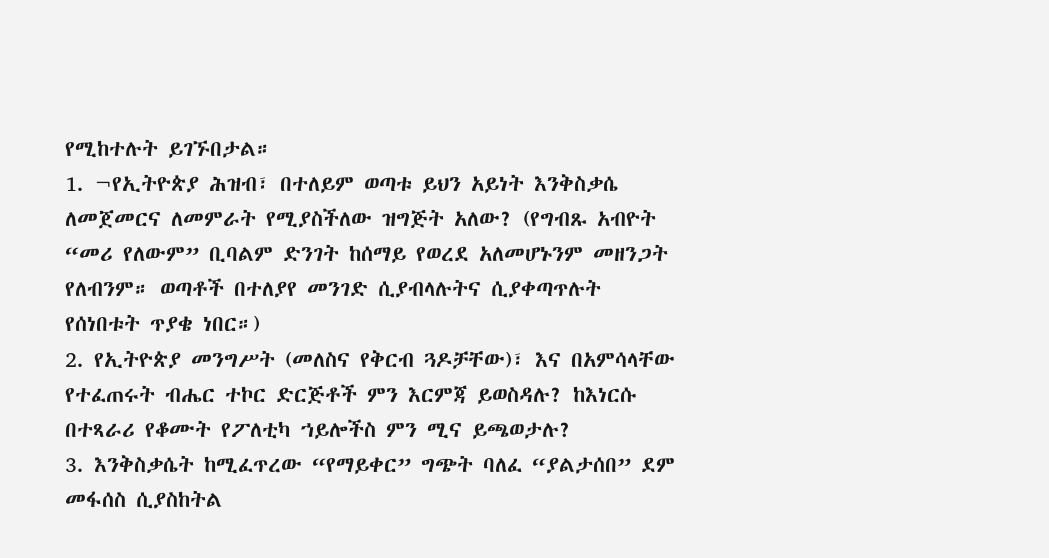የሚከተሉት ይገኙበታል።
1. ¬የኢትዮጵያ ሕዝብ፣ በተለይም ወጣቱ ይህን አይነት እንቅስቃሴ ለመጀመርና ለመምራት የሚያስችለው ዝግጅት አለው? (የግብጹ አብዮት “መሪ የለውም” ቢባልም ድንገት ከሰማይ የወረደ አለመሆኑንም መዘንጋት የለብንም። ወጣቶች በተለያየ መንገድ ሲያብላሉትና ሲያቀጣጥሉት የሰነበቱት ጥያቄ ነበር።)
2. የኢትዮጵያ መንግሥት (መለስና የቅርብ ጓዶቻቸው)፣ እና በአምሳላቸው የተፈጠሩት ብሔር ተኮር ድርጅቶች ምን እርምጃ ይወስዳሉ? ከእነርሱ በተጻራሪ የቆሙት የፖለቲካ ኀይሎችስ ምን ሚና ይጫወታሉ?
3. እንቅስቃሴት ከሚፈጥረው “የማይቀር” ግጭት ባለፈ “ያልታሰበ” ደም መፋሰስ ሲያስከትል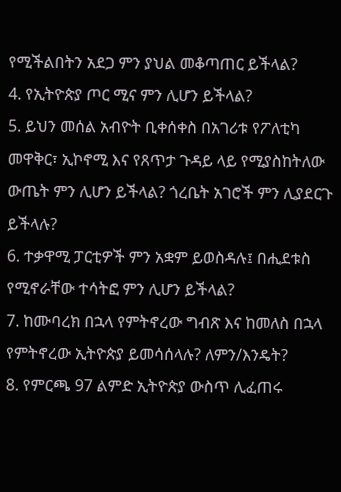የሚችልበትን አደጋ ምን ያህል መቆጣጠር ይችላል?
4. የኢትዮጵያ ጦር ሚና ምን ሊሆን ይችላል?
5. ይህን መሰል አብዮት ቢቀሰቀስ በአገሪቱ የፖለቲካ መዋቅር፣ ኢኮኖሚ እና የጸጥታ ጉዳይ ላይ የሚያስከትለው ውጤት ምን ሊሆን ይችላል? ጎረቤት አገሮች ምን ሊያደርጉ ይችላሉ?
6. ተቃዋሚ ፓርቲዎች ምን አቋም ይወስዳሉ፤ በሒደቱስ የሚኖራቸው ተሳትፎ ምን ሊሆን ይችላል?
7. ከሙባረክ በኋላ የምትኖረው ግብጽ እና ከመለስ በኋላ የምትኖረው ኢትዮጵያ ይመሳሰላሉ? ለምን/እንዴት?
8. የምርጫ 97 ልምድ ኢትዮጵያ ውስጥ ሊፈጠሩ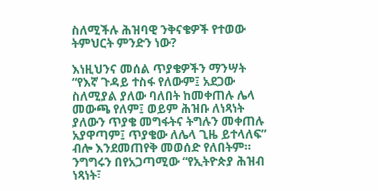ስለሚችሉ ሕዝባዊ ንቅናቄዎች የተወው ትምህርት ምንድን ነው?

እነዚህንና መሰል ጥያቄዎችን ማንሣት “የእኛ ጉዳይ ተስፋ የለውም፤ አደጋው ስለሚያል ያለው ባለበት ከመቀጠሉ ሌላ መውጫ የለም፤ ወይም ሕዝቡ ለነጻነት ያለውን ጥያቄ መግፋትና ትግሉን መቀጠሉ አያዋጣም፤ ጥያቄው ለሌላ ጊዜ ይተላለፍ” ብሎ እንደመጠየቅ መወሰድ የለበትም። ንግግሩን በየአጋጣሚው “የኢትዮጵያ ሕዝብ ነጻነት፣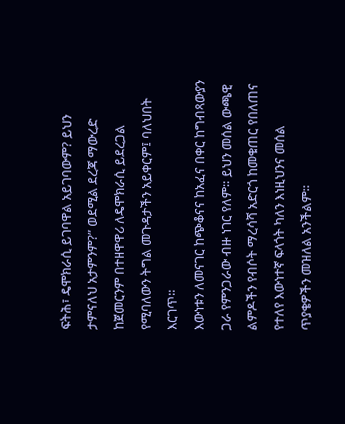ፍትሕ፣ ዴሞክራሲ ይገባዋል አይገባውም? ይህን ታምናለህ አታምንም?” ወደሚል ደረጃ ማውረድ ከጀመርንም በተዘዋዋሪ ለዴሞክራሲ ይደረጋል የሚባለውን ትግል መጉዳታችን አይቀርም፤ ባለህበት እርገጥ።
እውነቱን ለመናገር ከጭቆናና ከአፈና በቀር ከግብጻውያን ጋራ የምንጋራው ብዙ ነገር የለም። ይህን መሰል ውጫዊ ልምዶችን የብሶት ማረሳሻ አድርጎ ከመቁጠር የበለጠና የተለየ እውነተኛ ፍላጎት ካለን እነዚህንና መሰል ጥያቄዎችን መዝለል አንችልም።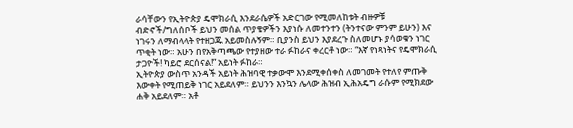ራሳቸውን የኢትዮጵያ ዴሞክራሲ እንደራሴዎች አድርገው የሚመለከቱት ብዙዎቹ ብድኖች/ግለሰቦች ይህን መሰል ጥያቄዎችን እያነሱ ለመተንተን (ትንተናው ምንም ይሁን) እና ነገሩን ለማብላላት የተዘጋጁ አይመስሉኝም። ቢያንስ ይህን እያደረጉ ስለመሆኑ ያሳወቁን ነገር ጥቂት ነው። አሁን በየአቅጣጫው የተያዘው ተራ ፉከራና ቀረርቶ ነው። “እኛ የነጻነትና የዴሞክራሲ ታጋዮች! ካይሮ ደርሰናል!” አይነት ፉከራ።
ኢትዮጵያ ውስጥ አንዳች አይነት ሕዝባዊ ተቃውሞ እንደሚቀሰቀስ ለመገመት የተለየ ምጡቅ እውቀት የሚጠይቅ ነገር አይደለም። ይህንን እንኳን ሌላው ሕዝብ ኢሕአዴግ ራሱም የሚክደው ሐቅ አይደለም። አቶ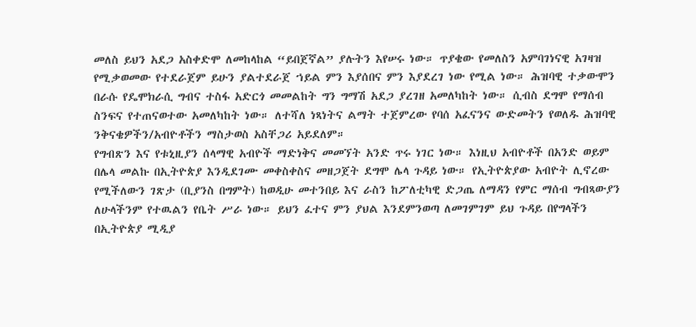መለስ ይህን አደጋ አስቀድሞ ለመከላከል “ይበጀኛል” ያሉትን እየሠሩ ነው። ጥያቄው የመለስን አምባገነናዊ አገዛዝ የሚቃወመው የተደራጀም ይሁን ያልተደራጀ ኀይል ምን እያሰበና ምን እያደረገ ነው የሚል ነው። ሕዝባዊ ተቃውሞን በራሱ የዴሞክራሲ ግብና ተስፋ አድርጎ መመልከት ግን ግማሽ አደጋ ያረገዘ አመለካከት ነው። ሲብስ ደግሞ የማሰብ ስንፍና የተጠናወተው አመለካከት ነው። ለተሻለ ነጻነትና ልማት ተጀምረው የባሰ አፈናንና ውድመትን የወለዱ ሕዝባዊ ንቅናቄዎችን/አብዮቶችን ማስታወስ አስቸጋሪ አይደለም።
የግብጽን እና የቱኒዚያን ሰላማዊ አብዮች ማድነቅና መመኘት አንድ ጥሩ ነገር ነው። እነዚህ አብዮቶች በአንድ ወይም በሌላ መልኩ በኢትዮጵያ እንዲደገሙ መቀስቀስና መዘጋጀት ደግሞ ሌላ ጉዳይ ነው። የኢትዮጵያው አብዮት ሊኖረው የሚችለውን ገጽታ (ቢያንስ በግምት) ከወዲሁ መተንበይ እና ራስን ከፖለቲካዊ ድጋጤ ለማዳን የምር ማሰብ ግብጻውያን ለሁላችንም የተዉልን የቤት ሥራ ነው። ይህን ፈተና ምን ያህል እንደምንወጣ ለመገምገም ይህ ጉዳይ በየግላችን በኢትዮጵያ ሚዲያ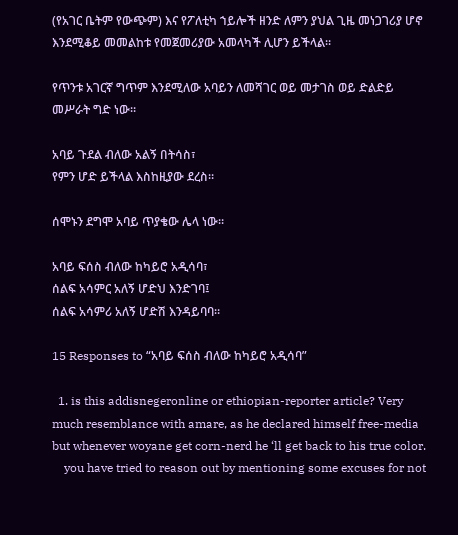(የአገር ቤትም የውጭም) እና የፖለቲካ ኀይሎች ዘንድ ለምን ያህል ጊዜ መነጋገሪያ ሆኖ እንደሚቆይ መመልከቱ የመጀመሪያው አመላካች ሊሆን ይችላል።

የጥንቱ አገርኛ ግጥም እንደሚለው አባይን ለመሻገር ወይ መታገስ ወይ ድልድይ መሥራት ግድ ነው።

አባይ ጉደል ብለው አልኝ በትሳስ፣
የምን ሆድ ይችላል እስከዚያው ደረስ።

ሰሞኑን ደግሞ አባይ ጥያቄው ሌላ ነው።

አባይ ፍሰስ ብለው ከካይሮ አዲሳባ፣
ሰልፍ አሳምር አለኝ ሆድህ እንድገባ፤
ሰልፍ አሳምሪ አለኝ ሆድሽ እንዳይባባ።

15 Responses to “አባይ ፍሰስ ብለው ከካይሮ አዲሳባ”

  1. is this addisnegeronline or ethiopian-reporter article? Very much resemblance with amare, as he declared himself free-media but whenever woyane get corn-nerd he ‘ll get back to his true color.
    you have tried to reason out by mentioning some excuses for not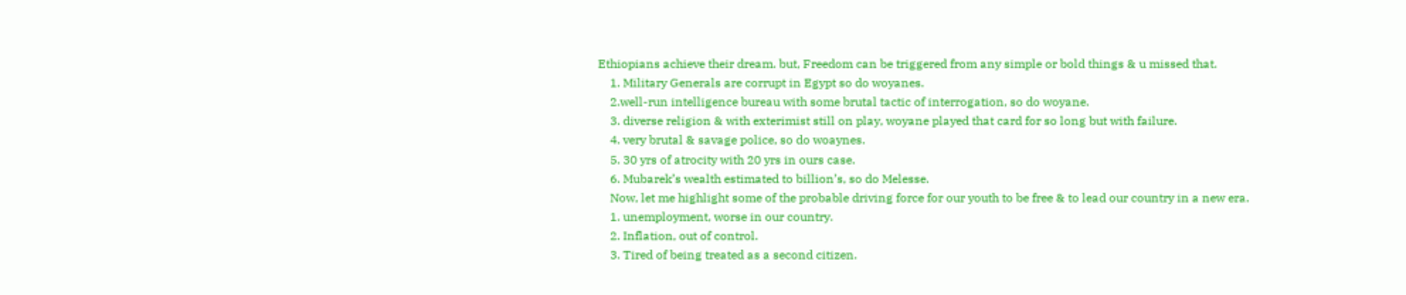Ethiopians achieve their dream. but, Freedom can be triggered from any simple or bold things & u missed that.
    1. Military Generals are corrupt in Egypt so do woyanes.
    2.well-run intelligence bureau with some brutal tactic of interrogation, so do woyane.
    3. diverse religion & with exterimist still on play, woyane played that card for so long but with failure.
    4. very brutal & savage police, so do woaynes.
    5. 30 yrs of atrocity with 20 yrs in ours case.
    6. Mubarek’s wealth estimated to billion’s, so do Melesse.
    Now, let me highlight some of the probable driving force for our youth to be free & to lead our country in a new era.
    1. unemployment, worse in our country.
    2. Inflation, out of control.
    3. Tired of being treated as a second citizen.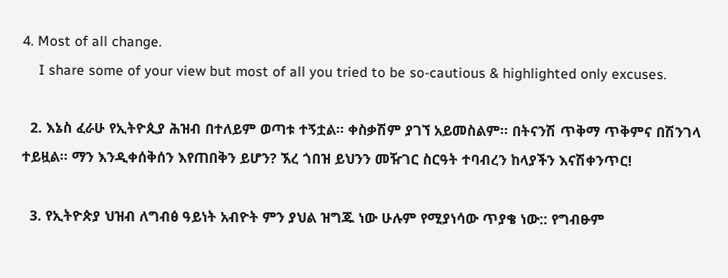4. Most of all change.
    I share some of your view but most of all you tried to be so-cautious & highlighted only excuses.

  2. እኔስ ፈራሁ የኢትዮጲያ ሕዝብ በተለይም ወጣቱ ተኝቷል፡፡ ቀስቃሽም ያገኘ አይመስልም፡፡ በትናንሽ ጥቅማ ጥቅምና በሽንገላ ተይዟል፡፡ ማን እንዲቀሰቅሰን እየጠበቅን ይሆን? ኧረ ጎበዝ ይህንን መዥገር ስርዓት ተባብረን ከላያችን እናሽቀንጥር!

  3. የኢትዮጵያ ህዝብ ለግብፅ ዓይነት አብዮት ምን ያህል ዝግጁ ነው ሁሉም የሚያነሳው ጥያቄ ነው:: የግብፁም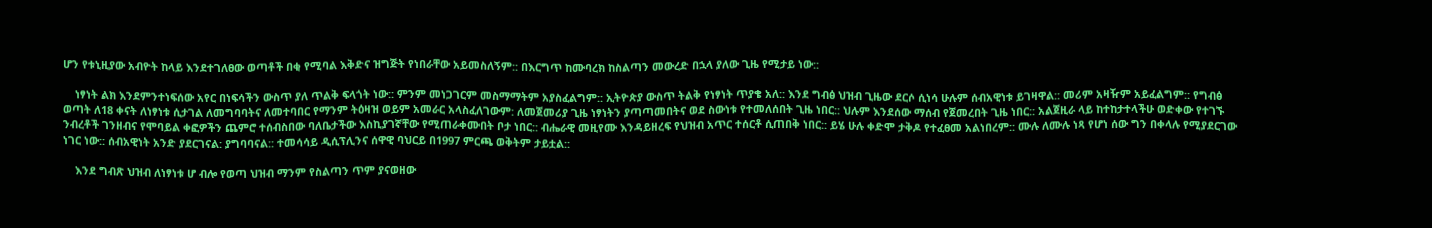ሆን የቱኒዚያው አብዮት ከላይ እንደተገለፀው ወጣቶች በቂ የሚባል እቅድና ዝግጅት የነበራቸው አይመስለኝም:: በእርግጥ ከሙባረክ ከስልጣን መውረድ በኋላ ያለው ጊዜ የሚታይ ነው::

    ነፃነት ልክ እንደምንተነፍሰው አየር በነፍሳችን ውስጥ ያለ ጥልቅ ፍላጎት ነው:: ምንም መነጋገርም መስማማትም አያስፈልግም:: ኢትዮጵያ ውስጥ ትልቅ የነፃነት ጥያቄ አለ:: እንደ ግብፅ ህዝብ ጊዜው ደርሶ ሲነሳ ሁሉም ሰብአዊነቱ ይገዛዋል:: መሪም አዛዥም አይፈልግም:: የግብፅ ወጣት ለ18 ቀናት ለነፃነቱ ሲታገል ለመግባባትና ለመተባበር የማንም ትዕዛዝ ወይም አመራር አላስፈለገውም: ለመጀመሪያ ጊዜ ነፃነትን ያጣጣመበትና ወደ ስውነቱ የተመለሰበት ጊዜ ነበር:: ህሉም እንደሰው ማሰብ የጀመረበት ጊዜ ነበር:: አልጀዚራ ላይ ከተከታተላችሁ ወድቀው የተገኙ ንብረቶች ገንዘብና የሞባይል ቀፎዎችን ጨምሮ ተሰብስበው ባለቤታችው እስኪያገኛቸው የሚጠራቀሙበት ቦታ ነበር:: ብሔራዊ መዚየሙ እንዳይዘረፍ የህዝብ አጥር ተሰርቶ ሲጠበቅ ነበር:: ይሄ ሁሉ ቀድሞ ታቅዶ የተፈፀመ አልነበረም:: ሙሉ ለሙሉ ነጻ የሆነ ሰው ግን በቀላሉ የሚያደርገው ነገር ነው:: ሰብአዊነት አንድ ያደርገናል: ያግባባናል:: ተመሳሳይ ዲሲፕሊንና ሰዋዊ ባህርይ በ1997 ምርጫ ወቅትም ታይቷል::

    እንደ ግብጽ ህዝብ ለነፃነቱ ሆ ብሎ የወጣ ህዝብ ማንም የስልጣን ጥም ያናወዘው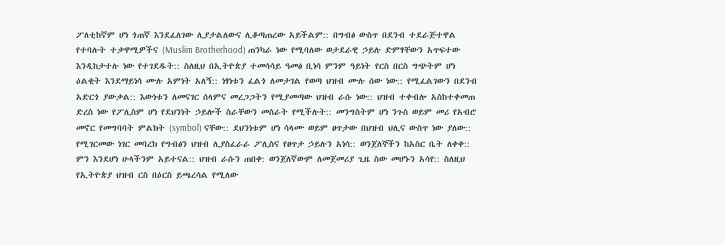ፖለቲከኛም ሆነ ጎጠኛ እንደፈለገው ሊያታልለውና ሊቆጣጠረው አይችልም:: በግብፅ ውስጥ በደንብ ተደራጅተዋል የተባሉት ተቃዋሚዎችና (Muslim Brotherhood) ጠንካራ ነው የሚባለው ወታደራዊ ኃይሉ ድምፃቸውን አጥፍተው እንዲከታተሉ ነው የተገደዱት:: ስለዚህ በኢትዮጵያ ተመሳሳይ ዓመፅ ቢነሳ ምንም ዓይነት የርስ በርስ ግጭትም ሆነ ዕልቂት እንደማይነሳ ሙሉ አምነት አለኝ:: ነፃነቱን ፈልጎ ለመታገል የወጣ ህዝብ ሙሉ ሰው ነው:: የሚፈልገውን በደንብ አድርጎ ያውቃል:: እውነቱን ለመናገር ሰላምና መረጋጋትን የሚያመጣው ህዝብ ራሱ ነው:: ህዝብ ተቀብሎ አስከተቀመጠ ድረስ ነው የፖሊስም ሆነ የደህንነት ኃይሎች ስራቸውን መስራት የሚችሉት:: መንግስትም ሆነ ንጉስ ወይም መሪ የአብሮ መኖር የመግባባት ምልክት (symbol) ናቸው:: ደህንነቱም ሆነ ሳላሙ ወይም ፀጥታው በህዝብ ህሊና ውስጥ ነው ያለው:: የሚገርመው ነገር መባረክ የግብፅን ህዝብ ሊያስፈራራ ፖሊስና የፀጥታ ኃይሉን አነሳ:: ወንጀለኞችን ከአስር ቤት ለቀቀ:: ምን እንደሆነ ሁላችንም አይተናል:: ህዝብ ራሱን ጠበቀ: ወንጀለኛውም ለመጀመሪያ ጊዜ ስው መሆኑን አሳየ:: ስለዚህ የኢትዮጵያ ህዝብ ርስ በዕርስ ይጫረሳል የሚለው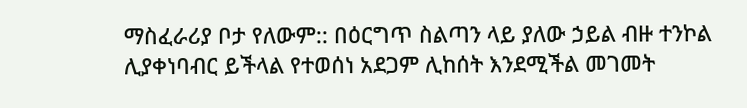ማስፈራሪያ ቦታ የለውም:: በዕርግጥ ስልጣን ላይ ያለው ኃይል ብዙ ተንኮል ሊያቀነባብር ይችላል የተወሰነ አደጋም ሊከሰት እንደሚችል መገመት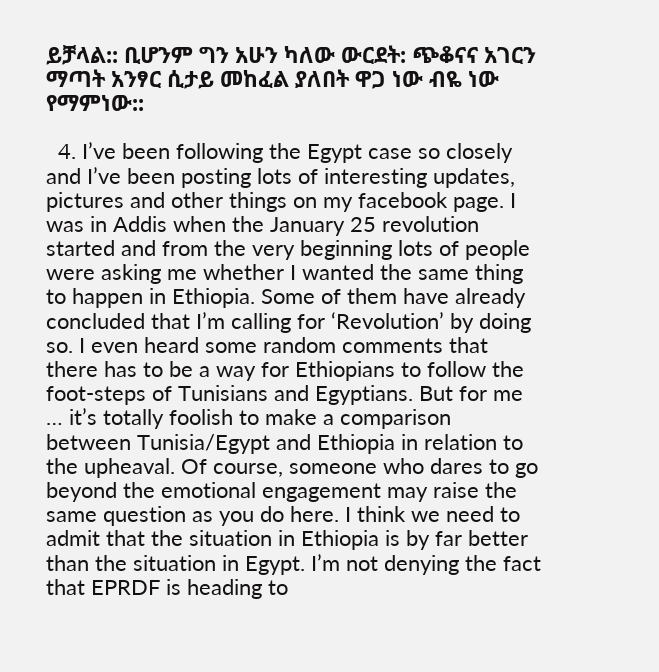ይቻላል:: ቢሆንም ግን አሁን ካለው ውርደት: ጭቆናና አገርን ማጣት አንፃር ሲታይ መከፈል ያለበት ዋጋ ነው ብዬ ነው የማምነው::

  4. I’ve been following the Egypt case so closely and I’ve been posting lots of interesting updates, pictures and other things on my facebook page. I was in Addis when the January 25 revolution started and from the very beginning lots of people were asking me whether I wanted the same thing to happen in Ethiopia. Some of them have already concluded that I’m calling for ‘Revolution’ by doing so. I even heard some random comments that there has to be a way for Ethiopians to follow the foot-steps of Tunisians and Egyptians. But for me … it’s totally foolish to make a comparison between Tunisia/Egypt and Ethiopia in relation to the upheaval. Of course, someone who dares to go beyond the emotional engagement may raise the same question as you do here. I think we need to admit that the situation in Ethiopia is by far better than the situation in Egypt. I’m not denying the fact that EPRDF is heading to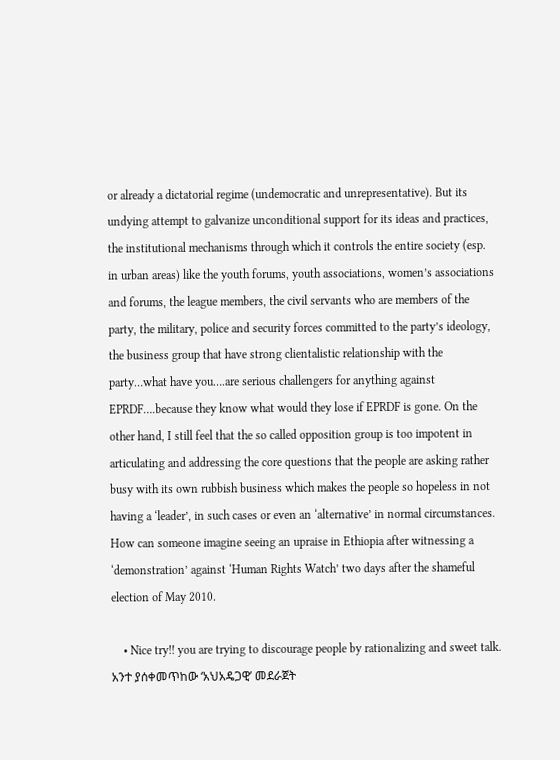or already a dictatorial regime (undemocratic and unrepresentative). But its undying attempt to galvanize unconditional support for its ideas and practices, the institutional mechanisms through which it controls the entire society (esp. in urban areas) like the youth forums, youth associations, women’s associations and forums, the league members, the civil servants who are members of the party, the military, police and security forces committed to the party’s ideology, the business group that have strong clientalistic relationship with the party…what have you….are serious challengers for anything against EPRDF….because they know what would they lose if EPRDF is gone. On the other hand, I still feel that the so called opposition group is too impotent in articulating and addressing the core questions that the people are asking rather busy with its own rubbish business which makes the people so hopeless in not having a ‘leader’, in such cases or even an ‘alternative’ in normal circumstances. How can someone imagine seeing an upraise in Ethiopia after witnessing a ‘demonstration’ against ‘Human Rights Watch’ two days after the shameful election of May 2010.

    • Nice try!! you are trying to discourage people by rationalizing and sweet talk. አንተ ያሰቀመጥከው ‘አህአዴጋዊ’ መደራጀት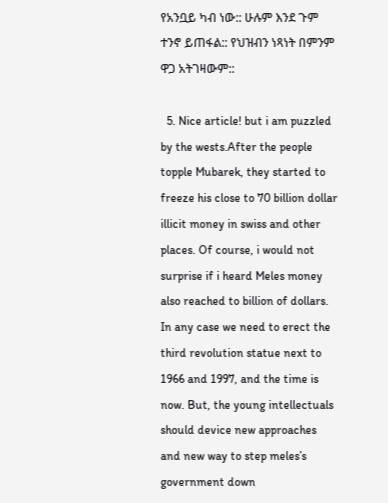የአንቧይ ካብ ነው:: ሁሉም እንደ ጉም ተንኖ ይጠፋል:: የህዝብን ነጻነት በምንም ዋጋ አትገዛውም::

  5. Nice article! but i am puzzled by the wests.After the people topple Mubarek, they started to freeze his close to 70 billion dollar illicit money in swiss and other places. Of course, i would not surprise if i heard Meles money also reached to billion of dollars. In any case we need to erect the third revolution statue next to 1966 and 1997, and the time is now. But, the young intellectuals should device new approaches and new way to step meles’s government down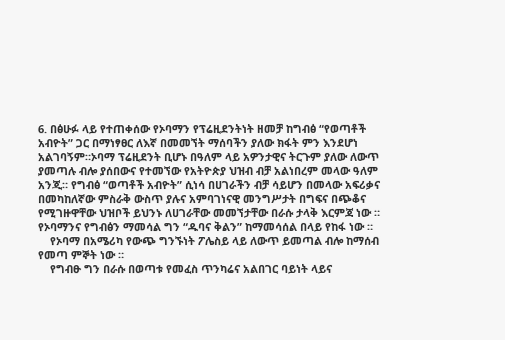6. በፅሁፉ ላይ የተጠቀሰው የኦባማን የፕሬዚደንትነት ዘመቻ ከግብፅ “የወጣቶች አብዮት” ጋር በማነፃፀር ለእኛ በመመኘት ማሰባችን ያለው ክፋት ምን እንደሆነ አልገባኝም።ኦባማ ፕሬዚደንት ቢሆኑ በዓለም ላይ አዎንታዊና ትርጉም ያለው ለውጥ ያመጣሉ ብሎ ያሰበውና የተመኘው የአትዮጵያ ህዝብ ብቻ አልነበረም መላው ዓለም አንጂ። የግብፅ “ወጣቶች አብዮት” ሲነሳ በሀገራችን ብቻ ሳይሆን በመላው አፍሪቃና በመካከለኛው ምስራቅ ውስጥ ያሉና አምባገነናዊ መንግሥታት በግፍና በጭቆና የሚገዙዋቸው ህዝቦች ይህንኑ ለሀገራቸው መመኘታቸው በራሱ ታላቅ እርምጃ ነው ። የኦባማንና የግብፅን ማመሳል ግን “ዱባና ቅልን” ከማመሳሰል በላይ የከፋ ነው ።
    የኦባማ በአሜሪካ የውጭ ግንኙነት ፖሌስይ ላይ ለውጥ ይመጣል ብሎ ከማሰብ የመጣ ምኞት ነው ።
    የግብፁ ግን በራሱ በወጣቱ የመፈስ ጥንካሬና አልበገር ባይነት ላይና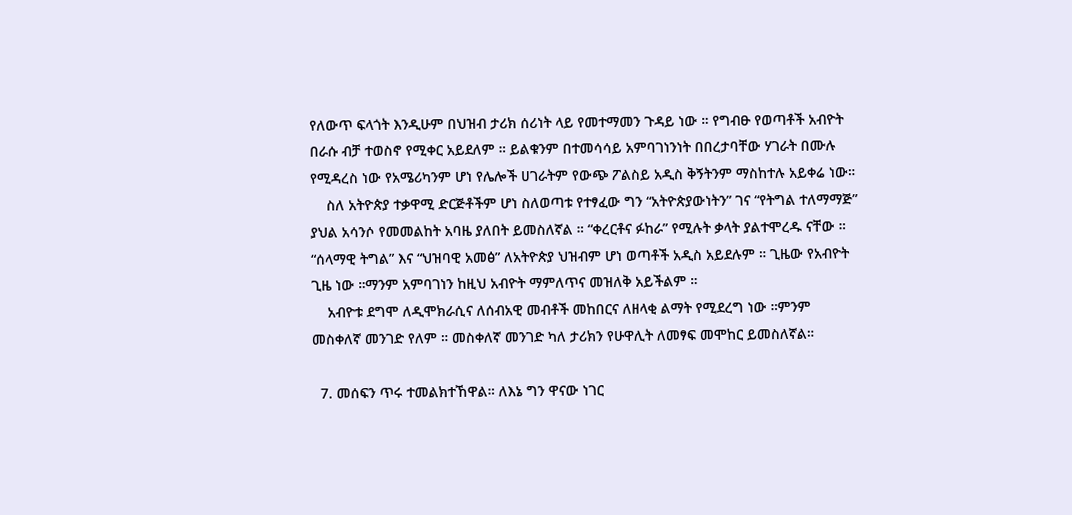የለውጥ ፍላጎት እንዲሁም በህዝብ ታሪክ ሰሪነት ላይ የመተማመን ጉዳይ ነው ። የግብፁ የወጣቶች አብዮት በራሱ ብቻ ተወስኖ የሚቀር አይደለም ። ይልቁንም በተመሳሳይ አምባገነንነት በበረታባቸው ሃገራት በሙሉ የሚዳረስ ነው የአሜሪካንም ሆነ የሌሎች ሀገራትም የውጭ ፖልስይ አዲስ ቅኝትንም ማስከተሉ አይቀሬ ነው።
    ስለ አትዮጵያ ተቃዋሚ ድርጅቶችም ሆነ ስለወጣቱ የተፃፈው ግን “አትዮጵያውነትን” ገና “የትግል ተለማማጅ” ያህል አሳንሶ የመመልከት አባዜ ያለበት ይመስለኛል ። “ቀረርቶና ፉከራ” የሚሉት ቃላት ያልተሞረዱ ናቸው ። “ሰላማዊ ትግል” እና “ህዝባዊ አመፅ” ለአትዮጵያ ህዝብም ሆነ ወጣቶች አዲስ አይደሉም ። ጊዜው የአብዮት ጊዜ ነው ።ማንም አምባገነን ከዚህ አብዮት ማምለጥና መዝለቅ አይችልም ።
    አብዮቱ ደግሞ ለዲሞክራሲና ለሰብአዊ መብቶች መከበርና ለዘላቂ ልማት የሚደረግ ነው ።ምንም መስቀለኛ መንገድ የለም ። መስቀለኛ መንገድ ካለ ታሪክን የሁዋሊት ለመፃፍ መሞከር ይመስለኛል።

  7. መሰፍን ጥሩ ተመልክተኸዋል። ለእኔ ግን ዋናው ነገር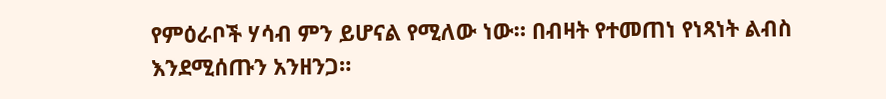የምዕራቦች ሃሳብ ምን ይሆናል የሚለው ነው። በብዛት የተመጠነ የነጻነት ልብስ እንደሚሰጡን አንዘንጋ።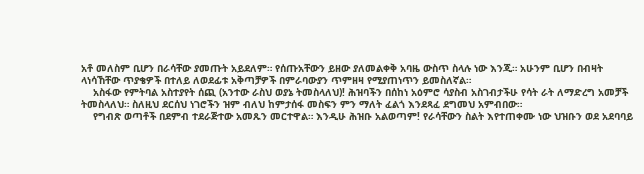አቶ መለስም ቢሆን በራሳቸው ያመጡት አይደለም። የሰጡአቸውን ይዘው ያለመልቀቅ አባዜ ውስጥ ስላሉ ነው እንጂ። አሁንም ቢሆን በብዛት ላነሳኸቸው ጥያቄዎች በተለይ ለወደፊቱ አቅጣቻዎች በምራባውያን ጥምዘዛ የሚያጠነጥን ይመስለኛል።
    አስፋው የምትባል አስተያየት ሰጪ (አንተው ራስህ ወያኔ ትመስላለህ)! ሕዝባችን በሰከነ አዕምሮ ሳያስብ አስገብታችሁ የሳት ራት ለማድረግ አመቻች ትመስላለህ። ስለዚህ ደርሰህ ነገሮችን ዝም ብለህ ከምታሰፋ መስፍን ምን ማለት ፈልጎ እንደጻፈ ደግመህ አምብበው።
    የግብጽ ወጣቶች በደምብ ተደራጅተው አመጹን መርተዋል። እንዲሁ ሕዝቡ አልወጣም! የራሳቸውን ስልት እየተጠቀሙ ነው ህዝቡን ወደ አደባባይ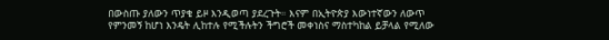በውስጡ ያለውን ጥያቄ ይዞ እንዲወጣ ያደረጉት። እናም በኢትዮጵያ እውነተኛውን ለውጥ የምንመኝ ከሆነ እንዴት ሊከተሉ የሚችሉትን ችግሮች መቀነስና ማስተካከል ይቻላል የሚለው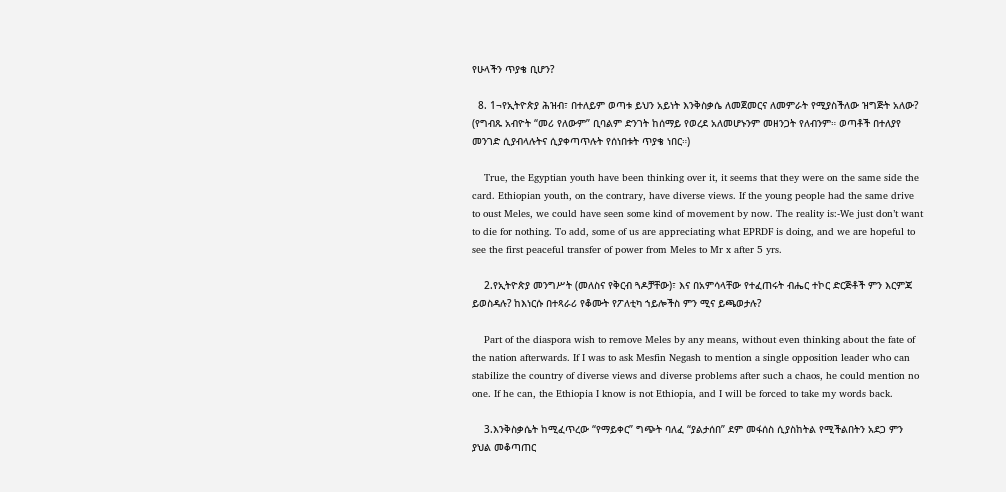የሁላችን ጥያቄ ቢሆን?

  8. 1¬የኢትዮጵያ ሕዝብ፣ በተለይም ወጣቱ ይህን አይነት እንቅስቃሴ ለመጀመርና ለመምራት የሚያስችለው ዝግጅት አለው? (የግብጹ አብዮት “መሪ የለውም” ቢባልም ድንገት ከሰማይ የወረደ አለመሆኑንም መዘንጋት የለብንም። ወጣቶች በተለያየ መንገድ ሲያብላሉትና ሲያቀጣጥሉት የሰነበቱት ጥያቄ ነበር።)

    True, the Egyptian youth have been thinking over it, it seems that they were on the same side the card. Ethiopian youth, on the contrary, have diverse views. If the young people had the same drive to oust Meles, we could have seen some kind of movement by now. The reality is:-We just don’t want to die for nothing. To add, some of us are appreciating what EPRDF is doing, and we are hopeful to see the first peaceful transfer of power from Meles to Mr x after 5 yrs.

    2.የኢትዮጵያ መንግሥት (መለስና የቅርብ ጓዶቻቸው)፣ እና በአምሳላቸው የተፈጠሩት ብሔር ተኮር ድርጅቶች ምን እርምጃ ይወስዳሉ? ከእነርሱ በተጻራሪ የቆሙት የፖለቲካ ኀይሎችስ ምን ሚና ይጫወታሉ?

    Part of the diaspora wish to remove Meles by any means, without even thinking about the fate of the nation afterwards. If I was to ask Mesfin Negash to mention a single opposition leader who can stabilize the country of diverse views and diverse problems after such a chaos, he could mention no one. If he can, the Ethiopia I know is not Ethiopia, and I will be forced to take my words back.

    3.እንቅስቃሴት ከሚፈጥረው “የማይቀር” ግጭት ባለፈ “ያልታሰበ” ደም መፋሰስ ሲያስከትል የሚችልበትን አደጋ ምን ያህል መቆጣጠር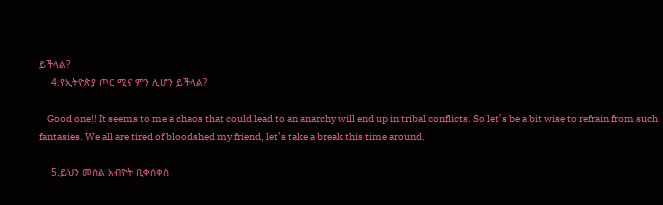ይችላል?
    4.የኢትዮጵያ ጦር ሚና ምን ሊሆን ይችላል?

    Good one!! It seems to me a chaos that could lead to an anarchy will end up in tribal conflicts. So let’s be a bit wise to refrain from such fantasies. We all are tired of bloodshed my friend, let’s take a break this time around.

    5.ይህን መሰል አብዮት ቢቀሰቀስ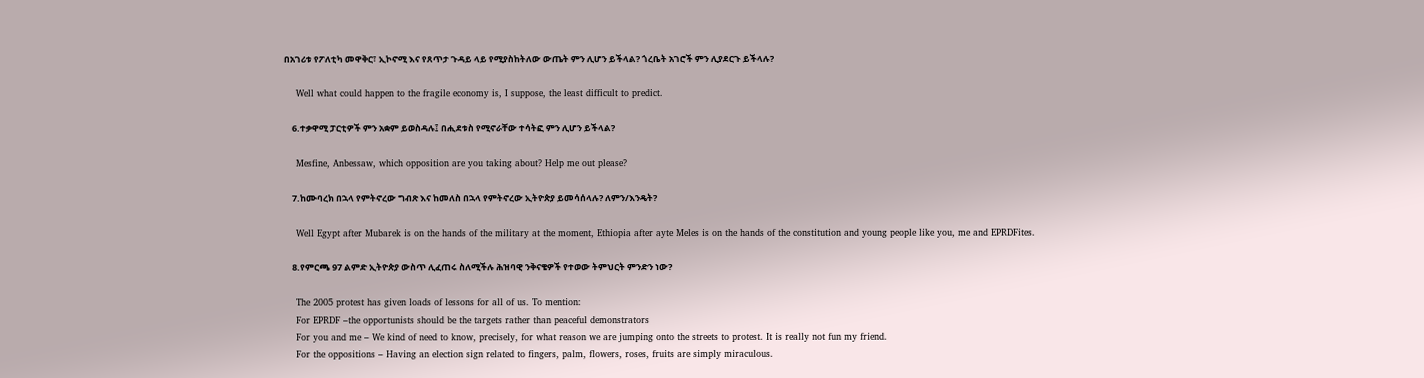በአገሪቱ የፖለቲካ መዋቅር፣ ኢኮኖሚ እና የጸጥታ ጉዳይ ላይ የሚያስከትለው ውጤት ምን ሊሆን ይችላል? ጎረቤት አገሮች ምን ሊያደርጉ ይችላሉ?

    Well what could happen to the fragile economy is, I suppose, the least difficult to predict.

    6.ተቃዋሚ ፓርቲዎች ምን አቋም ይወስዳሉ፤ በሒደቱስ የሚኖራቸው ተሳትፎ ምን ሊሆን ይችላል?

    Mesfine, Anbessaw, which opposition are you taking about? Help me out please?

    7.ከሙባረክ በኋላ የምትኖረው ግብጽ እና ከመለስ በኋላ የምትኖረው ኢትዮጵያ ይመሳሰላሉ? ለምን/እንዴት?

    Well Egypt after Mubarek is on the hands of the military at the moment, Ethiopia after ayte Meles is on the hands of the constitution and young people like you, me and EPRDFites.

    8.የምርጫ 97 ልምድ ኢትዮጵያ ውስጥ ሊፈጠሩ ስለሚችሉ ሕዝባዊ ንቅናቄዎች የተወው ትምህርት ምንድን ነው?

    The 2005 protest has given loads of lessons for all of us. To mention:
    For EPRDF –the opportunists should be the targets rather than peaceful demonstrators
    For you and me – We kind of need to know, precisely, for what reason we are jumping onto the streets to protest. It is really not fun my friend.
    For the oppositions – Having an election sign related to fingers, palm, flowers, roses, fruits are simply miraculous.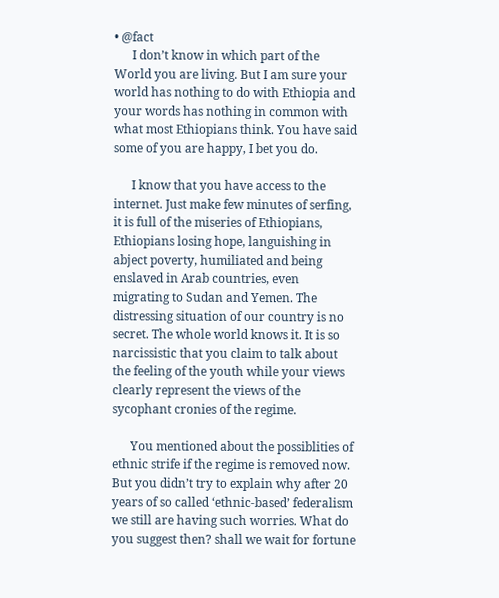• @fact
      I don’t know in which part of the World you are living. But I am sure your world has nothing to do with Ethiopia and your words has nothing in common with what most Ethiopians think. You have said some of you are happy, I bet you do.

      I know that you have access to the internet. Just make few minutes of serfing, it is full of the miseries of Ethiopians, Ethiopians losing hope, languishing in abject poverty, humiliated and being enslaved in Arab countries, even migrating to Sudan and Yemen. The distressing situation of our country is no secret. The whole world knows it. It is so narcissistic that you claim to talk about the feeling of the youth while your views clearly represent the views of the sycophant cronies of the regime.

      You mentioned about the possiblities of ethnic strife if the regime is removed now. But you didn’t try to explain why after 20 years of so called ‘ethnic-based’ federalism we still are having such worries. What do you suggest then? shall we wait for fortune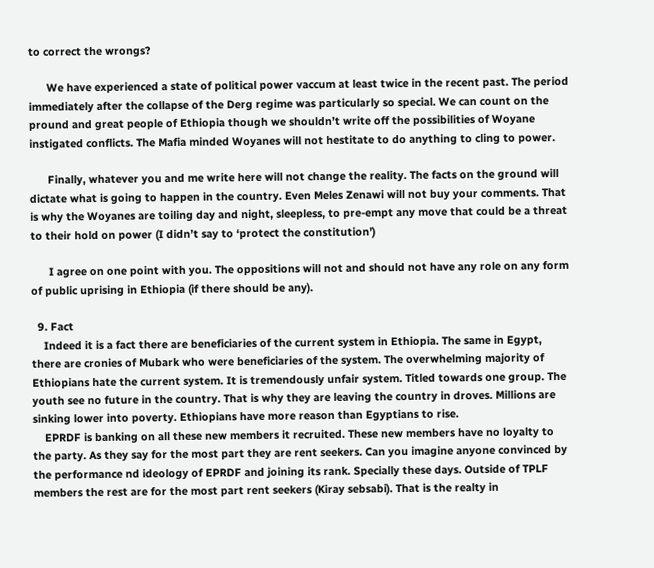to correct the wrongs?

      We have experienced a state of political power vaccum at least twice in the recent past. The period immediately after the collapse of the Derg regime was particularly so special. We can count on the pround and great people of Ethiopia though we shouldn’t write off the possibilities of Woyane instigated conflicts. The Mafia minded Woyanes will not hestitate to do anything to cling to power.

      Finally, whatever you and me write here will not change the reality. The facts on the ground will dictate what is going to happen in the country. Even Meles Zenawi will not buy your comments. That is why the Woyanes are toiling day and night, sleepless, to pre-empt any move that could be a threat to their hold on power (I didn’t say to ‘protect the constitution’)

      I agree on one point with you. The oppositions will not and should not have any role on any form of public uprising in Ethiopia (if there should be any).

  9. Fact
    Indeed it is a fact there are beneficiaries of the current system in Ethiopia. The same in Egypt, there are cronies of Mubark who were beneficiaries of the system. The overwhelming majority of Ethiopians hate the current system. It is tremendously unfair system. Titled towards one group. The youth see no future in the country. That is why they are leaving the country in droves. Millions are sinking lower into poverty. Ethiopians have more reason than Egyptians to rise.
    EPRDF is banking on all these new members it recruited. These new members have no loyalty to the party. As they say for the most part they are rent seekers. Can you imagine anyone convinced by the performance nd ideology of EPRDF and joining its rank. Specially these days. Outside of TPLF members the rest are for the most part rent seekers (Kiray sebsabi). That is the realty in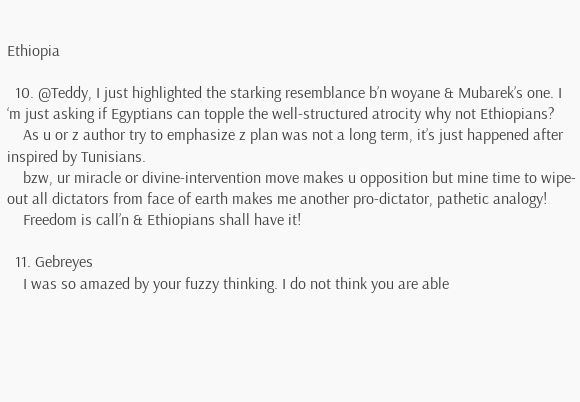Ethiopia

  10. @Teddy, I just highlighted the starking resemblance b’n woyane & Mubarek’s one. I ‘m just asking if Egyptians can topple the well-structured atrocity why not Ethiopians?
    As u or z author try to emphasize z plan was not a long term, it’s just happened after inspired by Tunisians.
    bzw, ur miracle or divine-intervention move makes u opposition but mine time to wipe-out all dictators from face of earth makes me another pro-dictator, pathetic analogy!
    Freedom is call’n & Ethiopians shall have it!

  11. Gebreyes
    I was so amazed by your fuzzy thinking. I do not think you are able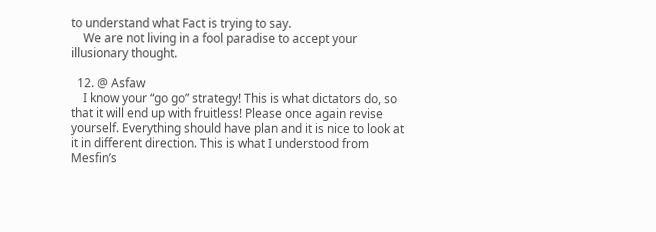to understand what Fact is trying to say.
    We are not living in a fool paradise to accept your illusionary thought.

  12. @ Asfaw
    I know your “go go” strategy! This is what dictators do, so that it will end up with fruitless! Please once again revise yourself. Everything should have plan and it is nice to look at it in different direction. This is what I understood from Mesfin’s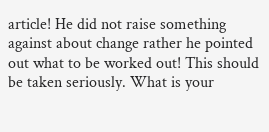article! He did not raise something against about change rather he pointed out what to be worked out! This should be taken seriously. What is your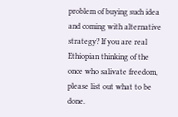problem of buying such idea and coming with alternative strategy? If you are real Ethiopian thinking of the once who salivate freedom, please list out what to be done.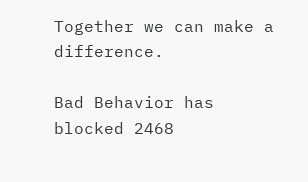Together we can make a difference.

Bad Behavior has blocked 2468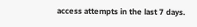access attempts in the last 7 days.